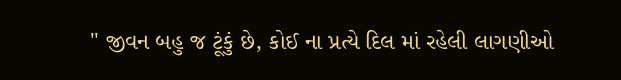" જીવન બહુ જ ટૂંકું છે, કોઈ ના પ્રત્યે દિલ માં રહેલી લાગણીઓ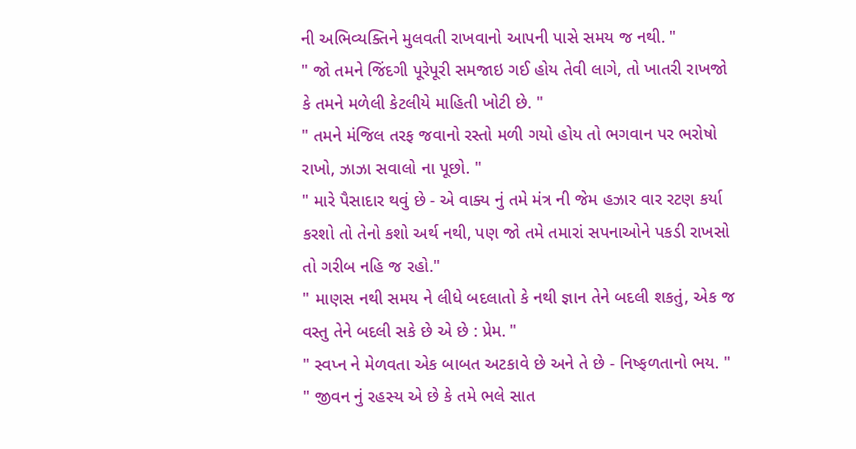ની અભિવ્યક્તિને મુલવતી રાખવાનો આપની પાસે સમય જ નથી. "
" જો તમને જિંદગી પૂરેપૂરી સમજાઇ ગઈ હોય તેવી લાગે, તો ખાતરી રાખજો કે તમને મળેલી કેટલીયે માહિતી ખોટી છે. "
" તમને મંજિલ તરફ જવાનો રસ્તો મળી ગયો હોય તો ભગવાન પર ભરોષો રાખો, ઝાઝા સવાલો ના પૂછો. "
" મારે પૈસાદાર થવું છે - એ વાક્ય નું તમે મંત્ર ની જેમ હઝાર વાર રટણ કર્યા કરશો તો તેનો કશો અર્થ નથી, પણ જો તમે તમારાં સપનાઓને પકડી રાખસો તો ગરીબ નહિ જ રહો."
" માણસ નથી સમય ને લીધે બદલાતો કે નથી જ્ઞાન તેને બદલી શકતું, એક જ વસ્તુ તેને બદલી સકે છે એ છે : પ્રેમ. "
" સ્વપ્ન ને મેળવતા એક બાબત અટકાવે છે અને તે છે - નિષ્ફળતાનો ભય. "
" જીવન નું રહસ્ય એ છે કે તમે ભલે સાત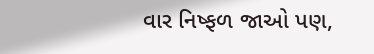વાર નિષ્ફળ જાઓ પણ,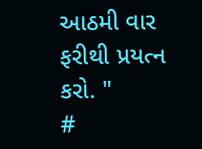આઠમી વાર ફરીથી પ્રયત્ન કરો. "
#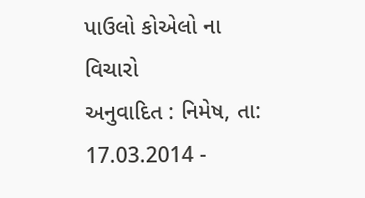પાઉલો કોએલો ના વિચારો
અનુવાદિત : નિમેષ, તા: 17.03.2014 -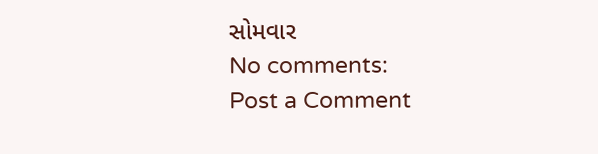સોમવાર
No comments:
Post a Comment